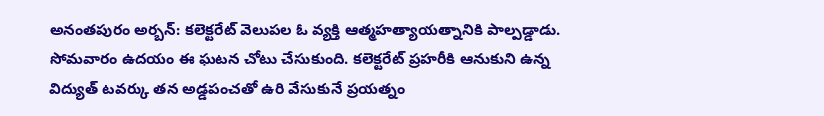అనంతపురం అర్బన్: కలెక్టరేట్ వెలుపల ఓ వ్యక్తి ఆత్మహత్యాయత్నానికి పాల్పడ్డాడు. సోమవారం ఉదయం ఈ ఘటన చోటు చేసుకుంది. కలెక్టరేట్ ప్రహరీకి ఆనుకుని ఉన్న విద్యుత్ టవర్కు తన అడ్డపంచతో ఉరి వేసుకునే ప్రయత్నం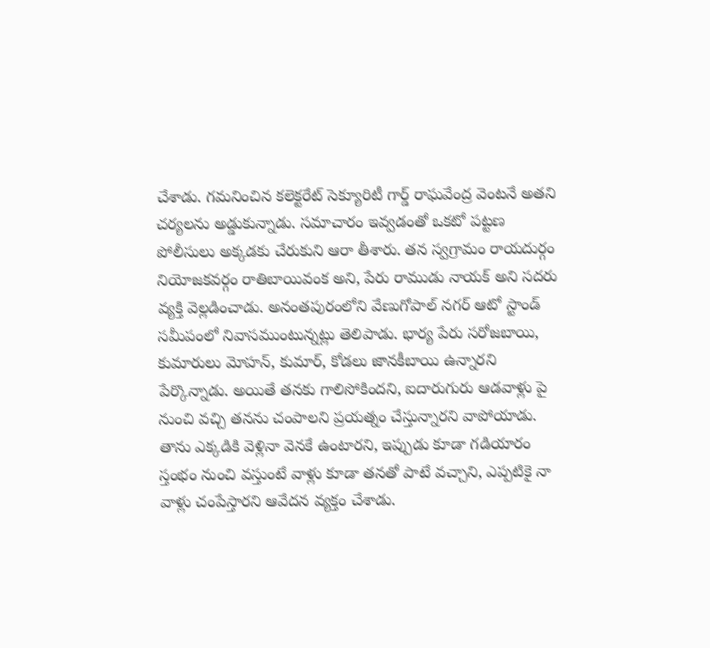చేశాడు. గమనించిన కలెక్టరేట్ సెక్యూరిటీ గార్డ్ రాఘవేంద్ర వెంటనే అతని చర్యలను అడ్డుకున్నాడు. సమాచారం ఇవ్వడంతో ఒకటో పట్టణ పోలీసులు అక్కడకు చేరుకుని ఆరా తీశారు. తన స్వగ్రామం రాయదుర్గం నియోజకవర్గం రాతిబాయివంక అని, పేరు రాముడు నాయక్ అని సదరు వ్యక్తి వెల్లడించాడు. అనంతపురంలోని వేణుగోపాల్ నగర్ ఆటో స్టాండ్ సమీపంలో నివాసముంటున్నట్లు తెలిపాడు. భార్య పేరు సరోజబాయి, కుమారులు మోహన్, కుమార్, కోడలు జానకీబాయి ఉన్నారని పేర్కొన్నాడు. అయితే తనకు గాలిసోకిందని, ఐదారుగురు ఆడవాళ్లు పై నుంచి వచ్చి తనను చంపాలని ప్రయత్నం చేస్తున్నారని వాపోయాడు. తాను ఎక్కడికి వెళ్లినా వెనకే ఉంటారని, ఇప్పుడు కూడా గడియారం స్తంభం నుంచి వస్తుంటే వాళ్లు కూడా తనతో పాటే వచ్చాని, ఎప్పటికై నా వాళ్లు చంపేస్తారని ఆవేదన వ్యక్తం చేశాడు.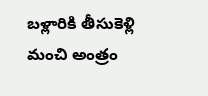బళ్లారికి తీసుకెళ్లి మంచి అంత్రం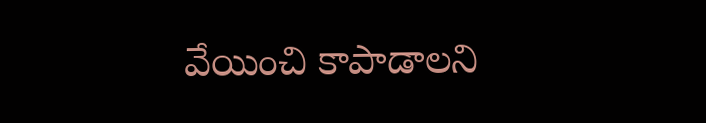వేయించి కాపాడాలని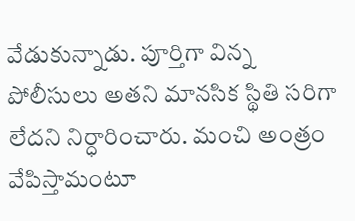వేడుకున్నాడు. పూర్తిగా విన్న పోలీసులు అతని మానసిక స్థితి సరిగా లేదని నిర్ధారించారు. మంచి అంత్రం వేపిస్తామంటూ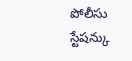పోలీసు స్టేషన్కు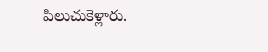పిలుచుకెళ్లారు.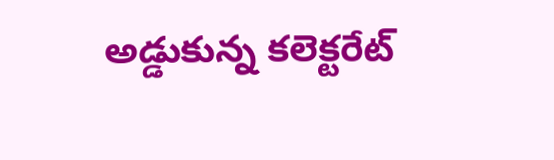అడ్డుకున్న కలెక్టరేట్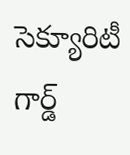సెక్యూరిటీ గార్డ్